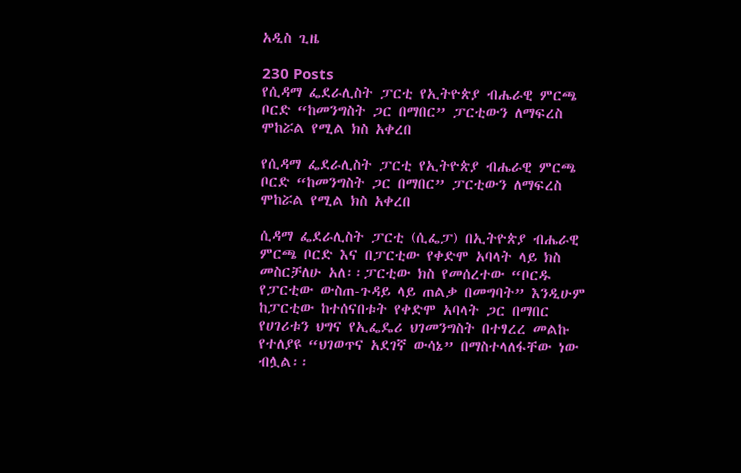አዲስ ጊዜ

230 Posts
የሲዳማ ፌደራሊስት ፓርቲ የኢትዮጵያ ብሔራዊ ምርጫ ቦርድ “ከመንግስት ጋር በማበር” ፓርቲውን ለማፍረስ ሞከሯል የሚል ክስ አቀረበ

የሲዳማ ፌደራሊስት ፓርቲ የኢትዮጵያ ብሔራዊ ምርጫ ቦርድ “ከመንግስት ጋር በማበር” ፓርቲውን ለማፍረስ ሞከሯል የሚል ክስ አቀረበ

ሲዳማ ፌደራሊስት ፓርቲ (ሲፌፓ) በኢትዮጵያ ብሔራዊ ምርጫ ቦርድ እና በፓርቲው የቀድሞ አባላት ላይ ክስ መስርቻለሁ አለ፡፡ፓርቲው ክስ የመሰረተው “ቦርዱ የፓርቲው ውስጠ-ጉዳይ ላይ ጠልቃ በመግባት” እንዲሁም ከፓርቲው ከተሰናበቱት የቀድሞ አባላት ጋር በማበር የሀገሪቱን ህግና የኢፌዴሪ ህገመንግስት በተፃረረ መልኩ የተለያዩ “ህገወጥና አደገኛ ውሳኔ” በማስተላለፋቸው ነው ብሏል፡፡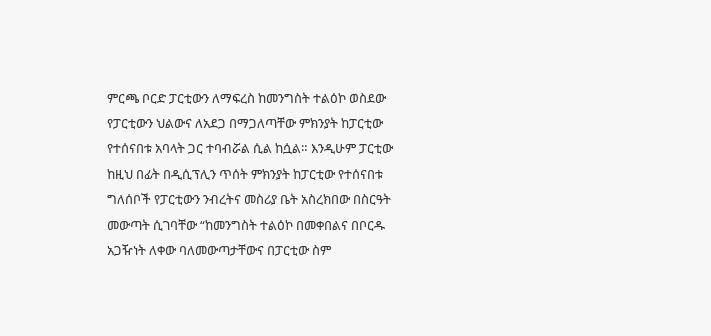ምርጫ ቦርድ ፓርቲውን ለማፍረስ ከመንግስት ተልዕኮ ወስደው የፓርቲውን ህልውና ለአደጋ በማጋለጣቸው ምክንያት ከፓርቲው የተሰናበቱ አባላት ጋር ተባብሯል ሲል ከሷል። እንዲሁም ፓርቲው ከዚህ በፊት በዲሲፕሊን ጥሰት ምክንያት ከፓርቲው የተሰናበቱ ግለሰቦች የፓርቲውን ንብረትና መስሪያ ቤት አስረክበው በስርዓት መውጣት ሲገባቸው “ከመንግስት ተልዕኮ በመቀበልና በቦርዱ አጋዥነት ለቀው ባለመውጣታቸውና በፓርቲው ስም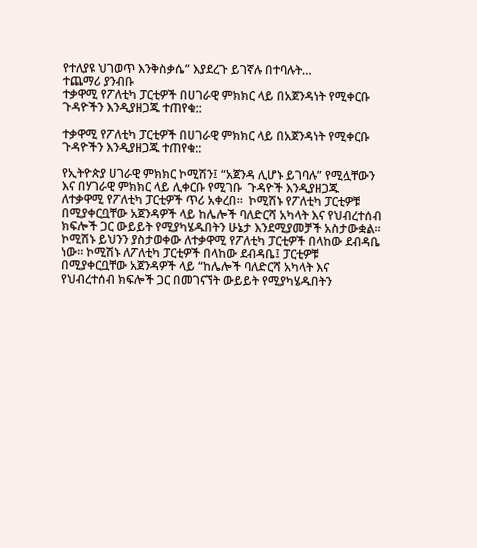የተለያዩ ህገወጥ እንቅስቃሴ” እያደረጉ ይገኛሉ በተባሉት…
ተጨማሪ ያንብቡ
ተቃዋሚ የፖለቲካ ፓርቲዎች በሀገራዊ ምክክር ላይ በአጀንዳነት የሚቀርቡ ጉዳዮችን እንዲያዘጋጁ ተጠየቁ::

ተቃዋሚ የፖለቲካ ፓርቲዎች በሀገራዊ ምክክር ላይ በአጀንዳነት የሚቀርቡ ጉዳዮችን እንዲያዘጋጁ ተጠየቁ::

የኢትዮጵያ ሀገራዊ ምክክር ኮሚሽን፤ “አጀንዳ ሊሆኑ ይገባሉ” የሚሏቸውን እና በሃገራዊ ምክክር ላይ ሊቀርቡ የሚገቡ  ጉዳዮች እንዲያዘጋጁ  ለተቃዋሚ የፖለቲካ ፓርቲዎች ጥሪ አቀረበ።  ኮሚሽኑ የፖለቲካ ፓርቲዎቹ በሚያቀርቧቸው አጀንዳዎች ላይ ከሌሎች ባለድርሻ አካላት እና የህብረተሰብ ክፍሎች ጋር ውይይት የሚያካሄዱበትን ሁኔታ እንደሚያመቻች አስታውቋል።  ኮሚሽኑ ይህንን ያስታወቀው ለተቃዋሚ የፖለቲካ ፓርቲዎች በላከው ደብዳቤ ነው፡፡ ኮሚሽኑ ለፖለቲካ ፓርቲዎች በላከው ደብዳቤ፤ ፓርቲዎቹ በሚያቀርቧቸው አጀንዳዎች ላይ “ከሌሎች ባለድርሻ አካላት እና የህብረተሰብ ክፍሎች ጋር በመገናኘት ውይይት የሚያካሄዱበትን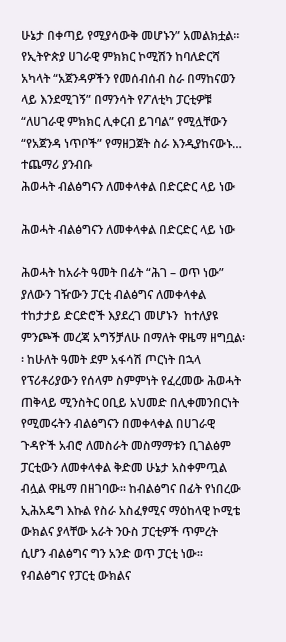ሁኔታ በቀጣይ የሚያሳውቅ መሆኑን” አመልክቷል።  የኢትዮጵያ ሀገራዊ ምክክር ኮሚሽን ከባለድርሻ አካላት “አጀንዳዎችን የመሰብሰብ ስራ በማከናወን ላይ እንደሚገኝ” በማንሳት የፖለቲካ ፓርቲዎቹ “ለሀገራዊ ምክክር ሊቀርብ ይገባል” የሚሏቸውን “የአጀንዳ ነጥቦች” የማዘጋጀት ስራ እንዲያከናውኑ…
ተጨማሪ ያንብቡ
ሕወሓት ብልፅግናን ለመቀላቀል በድርድር ላይ ነው

ሕወሓት ብልፅግናን ለመቀላቀል በድርድር ላይ ነው

ሕወሓት ከአራት ዓመት በፊት “ሕገ – ወጥ ነው” ያለውን ገዥውን ፓርቲ ብልፅግና ለመቀላቀል ተከታታይ ድርድሮች እያደረገ መሆኑን  ከተለያዩ ምንጮች መረጃ አግኝቻለሁ በማለት ዋዜማ ዘግቧል፡፡ ከሁለት ዓመት ደም አፋሳሽ ጦርነት በኋላ የፕሪቶሪያውን የሰላም ስምምነት የፈረመው ሕወሓት ጠቅላይ ሚንስትር ዐቢይ አህመድ በሊቀመንበርነት የሚመሩትን ብልፅግናን በመቀላቀል በሀገራዊ ጉዳዮች አብሮ ለመስራት መስማማቱን ቢገልፅም ፓርቲውን ለመቀላቀል ቅድመ ሁኔታ አስቀምጧል ብሏል ዋዜማ በዘገባው። ከብልፅግና በፊት የነበረው ኢሕአዴግ እኩል የስራ አስፈፃሚና ማዕከላዊ ኮሚቴ ውክልና ያላቸው አራት ንዑስ ፓርቲዎች ጥምረት ሲሆን ብልፅግና ግን አንድ ወጥ ፓርቲ ነው። የብልፅግና የፓርቲ ውክልና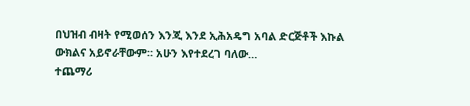በህዝብ ብዛት የሚወሰን እንጂ እንደ ኢሕአዴግ አባል ድርጅቶች እኩል ውክልና አይኖራቸውም። አሁን እየተደረገ ባለው…
ተጨማሪ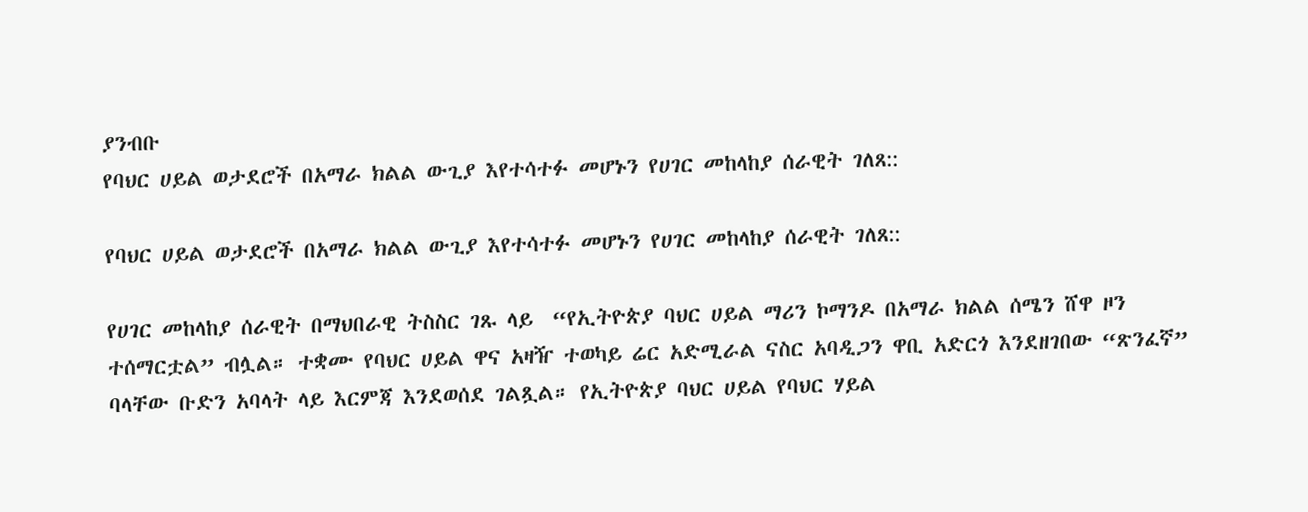ያንብቡ
የባህር ሀይል ወታደሮች በአማራ ክልል ውጊያ እየተሳተፉ መሆኑን የሀገር መከላከያ ሰራዊት ገለጸ::

የባህር ሀይል ወታደሮች በአማራ ክልል ውጊያ እየተሳተፉ መሆኑን የሀገር መከላከያ ሰራዊት ገለጸ::

የሀገር መከላከያ ሰራዊት በማህበራዊ ትስስር ገጹ ላይ  “የኢትዮጵያ ባህር ሀይል ማሪን ኮማንዶ በአማራ ክልል ሰሜን ሸዋ ዞን ተሰማርቷል” ብሏል። ተቋሙ የባህር ሀይል ዋና አዛዥ ተወካይ ሬር አድሚራል ናስር አባዲጋን ዋቢ አድርጎ እንደዘገበው “ጽንፈኛ” ባላቸው ቡድን አባላት ላይ እርምጃ እንደወሰደ ገልጿል። የኢትዮጵያ ባህር ሀይል የባህር ሃይል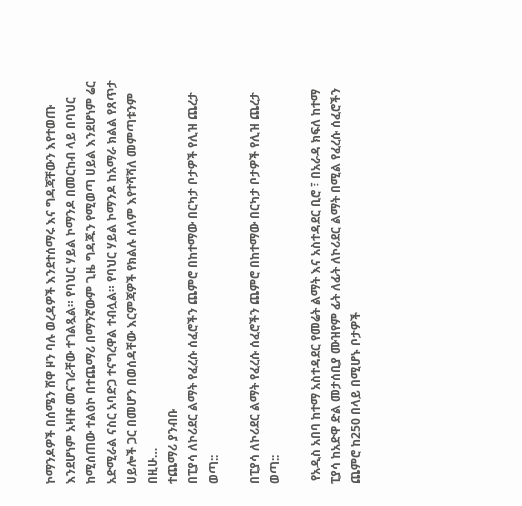ኮማንዶዎች በሰሜን ሸዋ ዞን ባሉ ወረዳዎች እንደተሰማሩ እና ግዳጃቸውን እየተወጡ እንደሆነም አዛዡ መናገራቸው ተገልጿል። የባህር ሃይል ኮማንዶ በመርከብ ላይ በባህር ከሚሰጠው ተልዕኮ በተጨማሪ በማንኛውም ጊዜ ግዳጁን የሚወጣ ሀይል እንደሆነም ሬር አድሚራል ናስር አባድጋ ተናግረዋል ተብሏል። የባህር ሃይል ኮማንዶ ከአማራ ክልል የጸጥታ ሀይሎች ጋር በመሆን በወሰዳቸው እርምጃዎች የክልሉ ሰላም እየተሻሻለ መምጣቱንም በዚሁ…
ተጨማሪ ያንብቡ
በፒያሳ ለኮሪደር ልማት የፈረሱ ሰፈሮችን ጨምሮ በከተማው በርካታ ቦታዎች የሊዝ ጨረታ ወጣ::

በፒያሳ ለኮሪደር ልማት የፈረሱ ሰፈሮችን ጨምሮ በከተማው በርካታ ቦታዎች የሊዝ ጨረታ ወጣ::

 የአዲስ አበባ ከተማ አስተዳደር የመሬት ልማት እና አስተዳደር ቢሮ ፣ በአራዳ ክፍለ ከተማ ፒያሳ ከአድዋ ድል መታሰቢያ ሙዝየም ፊት ለፊት ለኮሪደር ልማት በሚል የፈረሱ ሰፈሮችን ጨምሮ ከ250 በላይ በሚሆኑ ቦታዎች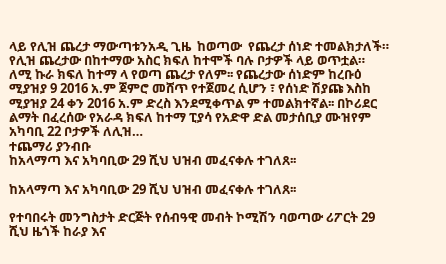ላይ የሊዝ ጨረታ ማውጣቱንአዲ ጊዜ  ከወጣው  የጨረታ ሰነድ ተመልክታለች። የሊዝ ጨረታው በከተማው አስር ክፍለ ከተሞች ባሉ ቦታዎች ላይ ወጥቷል። ለሚ ኩራ ክፍለ ከተማ ላ የወጣ ጨረታ የለም፡፡ የጨረታው ሰነድም ከረቡዕ ሚያዝያ 9 2016 አ.ም ጀምሮ መሸጥ የተጀመረ ሲሆን ፣ የሰነድ ሽያጩ እስከ ሚያዝያ 24 ቀን 2016 አ.ም ድረስ እንደሚቀጥል ም ተመልክተኛል፡፡ በኮሪደር ልማት በፈረሰው የአራዳ ክፍለ ከተማ ፒያሳ የአድዋ ድል መታሰቢያ ሙዝየም አካባቢ 22 ቦታዎች ለሊዝ…
ተጨማሪ ያንብቡ
ከአላማጣ እና አካባቢው 29 ሺህ ህዝብ መፈናቀሉ ተገለጸ፡፡

ከአላማጣ እና አካባቢው 29 ሺህ ህዝብ መፈናቀሉ ተገለጸ፡፡

የተባበሩት መንግስታት ድርጅት የሰብዓዊ መብት ኮሚሽን ባወጣው ሪፖርት 29 ሺህ ዜጎች ከራያ እና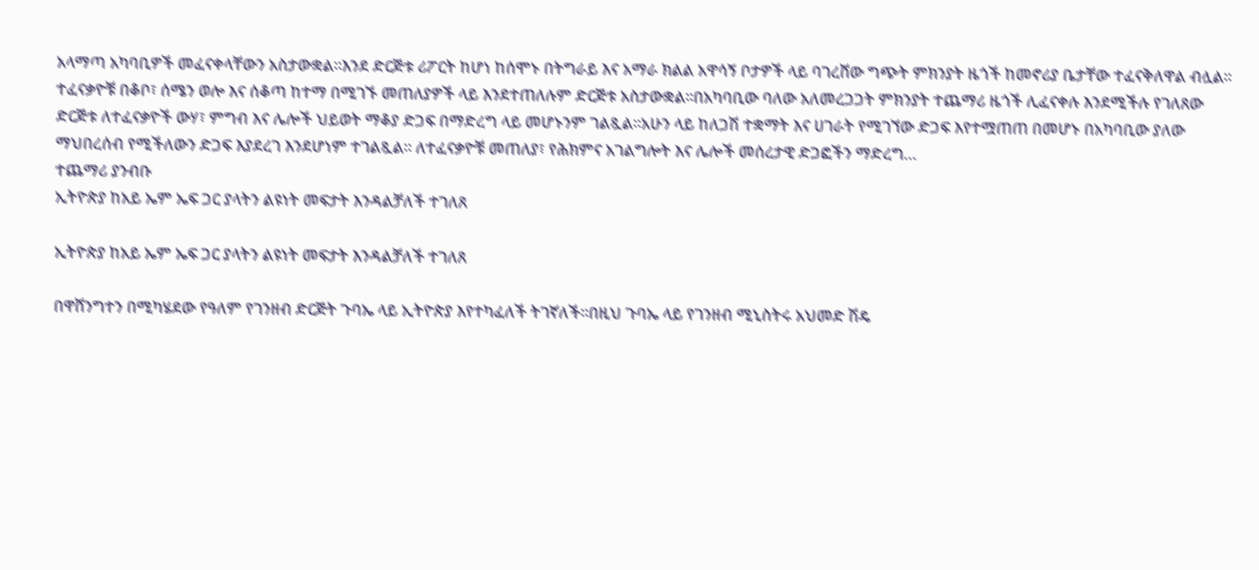አላማጣ አካባቢዎች መፈናቀላቸውን አስታውቋል፡፡እንደ ድርጅቱ ሪፖርት ከሆነ ከሰሞኑ በትግራይ እና አማራ ክልል አዋሳኝ ቦታዎች ላይ ባገረሸው ግጭት ምክንያት ዜጎች ከመኖሪያ ቤታቸው ተፈናቅለዋል ብሏል፡፡ ተፈናቃዮቹ በቆቦ፣ ሰሜን ወሎ እና ሰቆጣ ከተማ በሚገኙ መጠለያዎች ላይ እንደተጠለሉም ድርጅቱ አስታውቋል፡፡በአካባቢው ባለው አለመረጋጋት ምክንያት ተጨማሪ ዜጎች ሊፈናቀሉ እንደሚችሉ የገለጸው ድርጅቱ ለተፈናቃዮች ውሃ፣ ምግብ እና ሌሎች ህይወት ማቆያ ድጋፍ በማድረግ ላይ መሆኑንም ገልጿል፡፡አሁን ላይ ከለጋሽ ተቋማት እና ሀገራት የሚገኘው ድጋፍ እየተሟጠጠ በመሆኑ በአካባቢው ያለው ማህበረሰብ የሚችለውን ድጋፍ እያደረገ እንደሆነም ተገልጿል፡፡ ለተፈናቃዮቹ መጠለያ፣ የሕክምና አገልግሎት እና ሌሎች መሰረታዊ ድጋፎችን ማድረግ…
ተጨማሪ ያንብቡ
ኢትዮጵያ ከአይ ኤም ኤፍ ጋር ያላትን ልዩነት መፍታት እንዳልቻለች ተገለጸ

ኢትዮጵያ ከአይ ኤም ኤፍ ጋር ያላትን ልዩነት መፍታት እንዳልቻለች ተገለጸ

በዋሸንግተን በሚካሄደው የዓለም የገንዘብ ድርጅት ጉባኤ ላይ ኢትዮጵያ እየተካፈለች ትገኛለች፡፡በዚህ ጉባኤ ላይ የገንዘብ ሚኒስትሩ አህመድ ሽዴ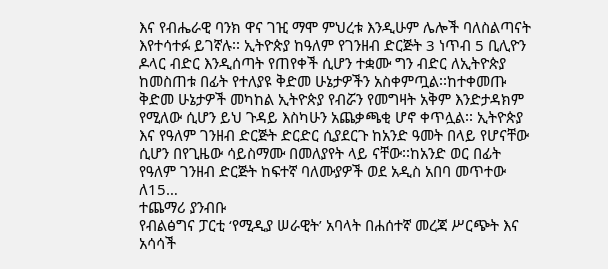እና የብሔራዊ ባንክ ዋና ገዢ ማሞ ምህረቱ እንዲሁም ሌሎች ባለስልጣናት እየተሳተፉ ይገኛሉ፡፡ ኢትዮጵያ ከዓለም የገንዘብ ድርጅት 3 ነጥብ 5 ቢሊዮን ዶላር ብድር እንዲሰጣት የጠየቀች ሲሆን ተቋሙ ግን ብድር ለኢትዮጵያ ከመስጠቱ በፊት የተለያዩ ቅድመ ሁኔታዎችን አስቀምጧል፡፡ከተቀመጡ ቅድመ ሁኔታዎች መካከል ኢትዮጵያ የብሯን የመግዛት አቅም እንድታዳክም የሚለው ሲሆን ይህ ጉዳይ እስካሁን አጨቃጫቂ ሆኖ ቀጥሏል፡፡ ኢትዮጵያ እና የዓለም ገንዘብ ድርጅት ድርድር ሲያደርጉ ከአንድ ዓመት በላይ የሆናቸው ሲሆን በየጊዜው ሳይስማሙ በመለያየት ላይ ናቸው፡፡ከአንድ ወር በፊት የዓለም ገንዘብ ድርጅት ከፍተኛ ባለሙያዎች ወደ አዲስ አበባ መጥተው ለ15…
ተጨማሪ ያንብቡ
የብልፅግና ፓርቲ ‘የሚዲያ ሠራዊት’ አባላት በሐሰተኛ መረጃ ሥርጭት እና አሳሳች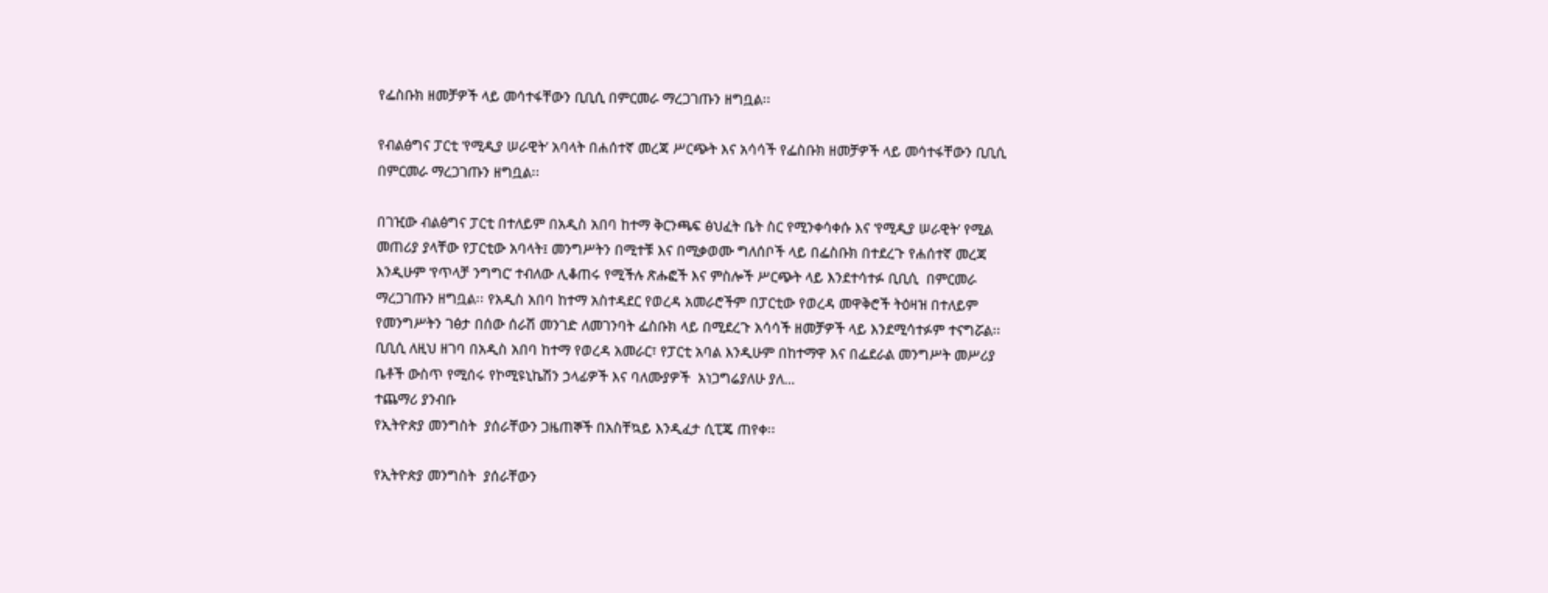የፌስቡክ ዘመቻዎች ላይ መሳተፋቸውን ቢቢሲ በምርመራ ማረጋገጡን ዘግቧል፡፡

የብልፅግና ፓርቲ ‘የሚዲያ ሠራዊት’ አባላት በሐሰተኛ መረጃ ሥርጭት እና አሳሳች የፌስቡክ ዘመቻዎች ላይ መሳተፋቸውን ቢቢሲ በምርመራ ማረጋገጡን ዘግቧል፡፡

በገዢው ብልፅግና ፓርቲ በተለይም በአዲስ አበባ ከተማ ቅርንጫፍ ፅህፈት ቤት ስር የሚንቀሳቀሱ እና ‘የሚዲያ ሠራዊት’ የሚል መጠሪያ ያላቸው የፓርቲው አባላት፤ መንግሥትን በሚተቹ እና በሚቃወሙ ግለሰቦች ላይ በፌስቡክ በተደረጉ የሐሰተኛ መረጃ እንዲሁም ‘የጥላቻ ንግግር’ ተብለው ሊቆጠሩ የሚችሉ ጽሑፎች እና ምስሎች ሥርጭት ላይ እንደተሳተፉ ቢቢሲ  በምርመራ ማረጋገጡን ዘግቧል፡፡ የአዲስ አበባ ከተማ አስተዳደር የወረዳ አመራሮችም በፓርቲው የወረዳ መዋቅሮች ትዕዛዝ በተለይም የመንግሥትን ገፅታ በሰው ሰራሽ መንገድ ለመገንባት ፌስቡክ ላይ በሚደረጉ አሳሳች ዘመቻዎች ላይ እንደሚሳተፉም ተናግሯል፡፡ ቢቢሲ ለዚህ ዘገባ በአዲስ አበባ ከተማ የወረዳ አመራር፣ የፓርቲ አባል እንዲሁም በከተማዋ እና በፌደራል መንግሥት መሥሪያ ቤቶች ውስጥ የሚሰሩ የኮሚዩኒኬሽን ኃላፊዎች እና ባለሙያዎች  አነጋግሬያለሁ ያለ…
ተጨማሪ ያንብቡ
የኢትዮጵያ መንግስት  ያሰራቸውን ጋዜጠኞች በአስቸኳይ እንዲፈታ ሲፒጄ ጠየቀ፡፡

የኢትዮጵያ መንግስት  ያሰራቸውን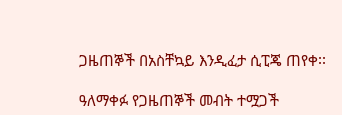ጋዜጠኞች በአስቸኳይ እንዲፈታ ሲፒጄ ጠየቀ፡፡

ዓለማቀፉ የጋዜጠኞች መብት ተሟጋች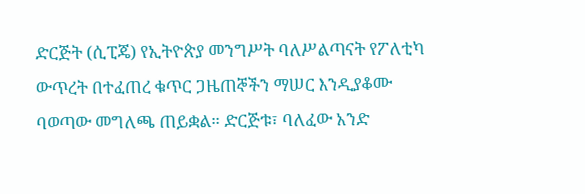ድርጅት (ሲፒጄ) የኢትዮጵያ መንግሥት ባለሥልጣናት የፖለቲካ ውጥረት በተፈጠረ ቁጥር ጋዜጠኞችን ማሠር እንዲያቆሙ  ባወጣው መግለጫ ጠይቋል። ድርጅቱ፣ ባለፈው አንድ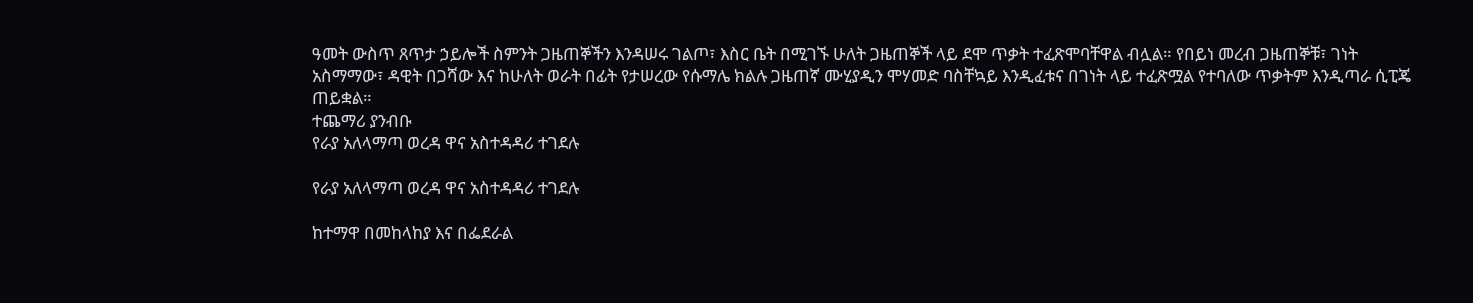ዓመት ውስጥ ጸጥታ ኃይሎች ስምንት ጋዜጠኞችን እንዳሠሩ ገልጦ፣ እስር ቤት በሚገኙ ሁለት ጋዜጠኞች ላይ ደሞ ጥቃት ተፈጽሞባቸዋል ብሏል። የበይነ መረብ ጋዜጠኞቹ፣ ገነት አስማማው፣ ዳዊት በጋሻው እና ከሁለት ወራት በፊት የታሠረው የሱማሌ ክልሉ ጋዜጠኛ ሙሂያዲን ሞሃመድ ባስቸኳይ እንዲፈቱና በገነት ላይ ተፈጽሟል የተባለው ጥቃትም እንዲጣራ ሲፒጄ ጠይቋል።
ተጨማሪ ያንብቡ
የራያ አለላማጣ ወረዳ ዋና አስተዳዳሪ ተገደሉ

የራያ አለላማጣ ወረዳ ዋና አስተዳዳሪ ተገደሉ

ከተማዋ በመከላከያ እና በፌደራል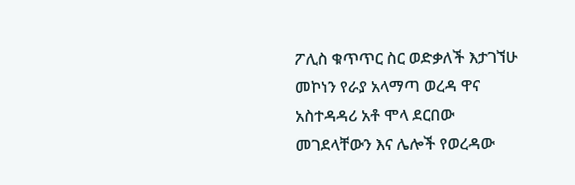ፖሊስ ቁጥጥር ስር ወድቃለች እታገኘሁ መኮነን የራያ አላማጣ ወረዳ ዋና አስተዳዳሪ አቶ ሞላ ደርበው መገደላቸውን እና ሌሎች የወረዳው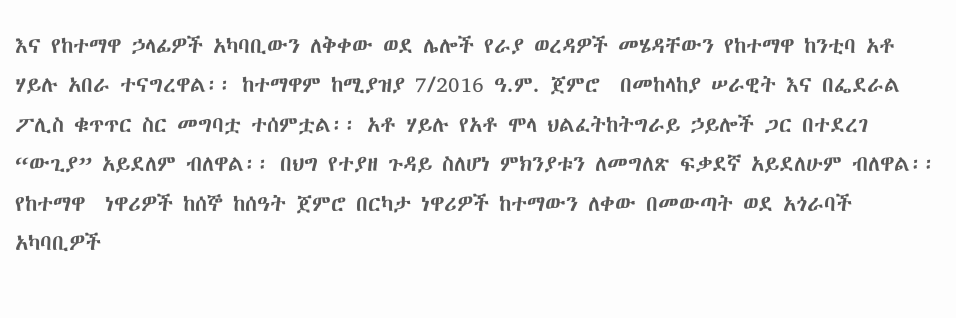እና የከተማዋ ኃላፊዎች አካባቢውን ለቅቀው ወደ ሌሎች የራያ ወረዳዎች መሄዳቸውን የከተማዋ ከንቲባ አቶ ሃይሉ አበራ ተናግረዋል፡፡ ከተማዋም ከሚያዝያ 7/2016 ዓ.ም. ጀምሮ  በመከላከያ ሠራዊት እና በፌደራል ፖሊስ ቁጥጥር ስር መግባቷ ተሰምቷል፡፡ አቶ ሃይሉ የአቶ ሞላ ህልፈትከትግራይ ኃይሎች ጋር በተደረገ “ውጊያ” አይደለም ብለዋል፡፡ በህግ የተያዘ ጉዳይ ስለሆነ ምክንያቱን ለመግለጽ ፍቃደኛ አይደለሁም ብለዋል፡፡ የከተማዋ  ነዋሪዎች ከሰኞ ከሰዓት ጀምሮ በርካታ ነዋሪዎች ከተማውን ለቀው በመውጣት ወደ አጎራባች አካባቢዎች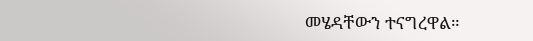መሄዳቸውን ተናግረዋል።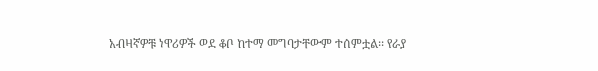አብዛኛዎቹ ነዋሪዎች ወደ ቆቦ ከተማ መግባታቸውም ተሰምቷል፡፡ የራያ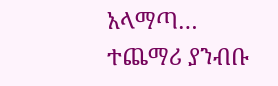አላማጣ…
ተጨማሪ ያንብቡ